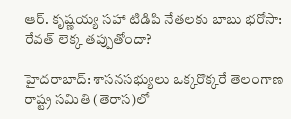ఆర్. కృష్ణయ్య సహా టిడిపి నేతలకు బాబు భరోసా: రేవత్ లెక్క తప్పుతోందా?

హైదరాబాద్: శాసనసభ్యులు ఒక్కరొక్కరే తెలంగాణ రాష్ట్ర సమితి (తెరాస)లో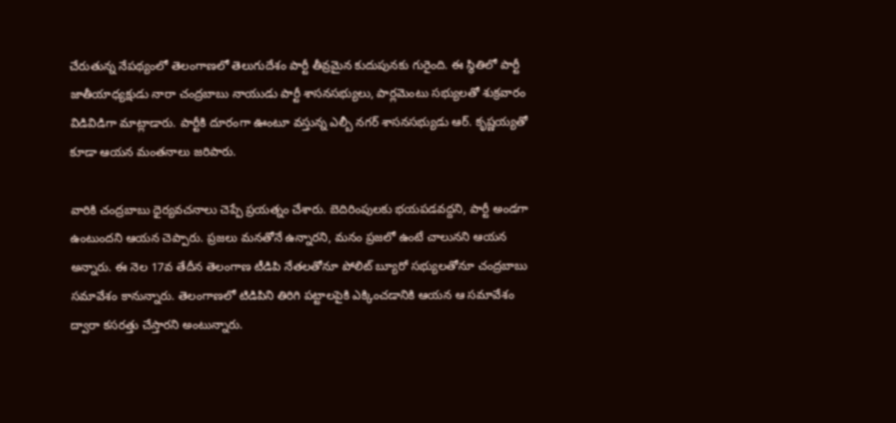చేరుతున్న నేపథ్యంలో తెలంగాణలో తెలుగుదేశం పార్టీ తీవ్రమైన కుదుపునకు గురైంది. ఈ స్థితిలో పార్టీ జాతీయాధ్యక్షుడు నారా చంద్రబాబు నాయుడు పార్టీ శాసనసభ్యులు, పార్లమెంటు సభ్యులతో శుక్రవారం విడివిడిగా మాట్లాడారు. పార్టీకి దూరంగా ఊంటూ వస్తున్న ఎల్బీ నగర్ శాసనసభ్యుడు ఆర్. కృష్ణయ్యతో కూడా ఆయన మంతనాలు జరిపారు.

వారికి చంద్రబాబు ధైర్యవచనాలు చెప్పే ప్రయత్నం చేశారు. బెదిరింపులకు భయపడవద్దని, పార్టీ అండగా ఉంటుందని ఆయన చెప్పారు. ప్రజలు మనతోనే ఉన్నారని, మనం ప్రజలో ఉంటే చాలునని ఆయన అన్నారు. ఈ నెల 17వ తేదీన తెలంగాణ టీడిపి నేతలతోనూ పోలిట్ బ్యూరో సభ్యులతోనూ చంద్రబాబు సమావేశం కానున్నారు. తెలంగాణలో టిడిపిని తిరిగి పట్టాలపైకి ఎక్కించడానికి ఆయన ఆ సమావేశం ద్వారా కసరత్తు చేస్తారని అంటున్నారు.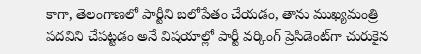కాగా, తెలంగాణలో పార్టీని బలోపేతం చేయడం, తాను ముఖ్యమంత్రి పదవిని చేపట్టడం అనే విషయాల్లో పార్టీ వర్కింగ్ ప్రెసిడెంట్‌గా చురుకైన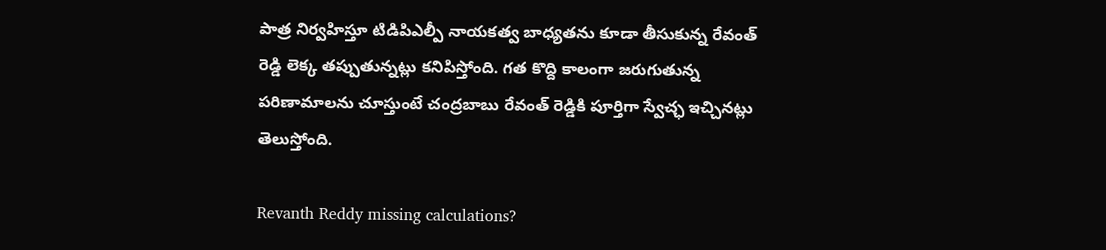పాత్ర నిర్వహిస్తూ టిడిపిఎల్పీ నాయకత్వ బాధ్యతను కూడా తీసుకున్న రేవంత్ రెడ్డి లెక్క తప్పుతున్నట్లు కనిపిస్తోంది. గత కొద్ది కాలంగా జరుగుతున్న పరిణామాలను చూస్తుంటే చంద్రబాబు రేవంత్ రెడ్డికి పూర్తిగా స్వేచ్ఛ ఇచ్చినట్లు తెలుస్తోంది.

Revanth Reddy missing calculations?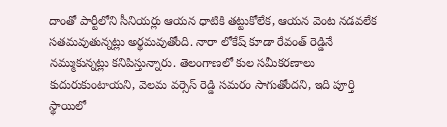దాంతో పార్టీలోని సీనియర్లు ఆయన ధాటికి తట్టుకోలేక, ఆయన వెంట నడవలేక సతమవుతున్నట్లు అర్థమవుతోంది. నారా లోకేష్ కూడా రేవంత్ రెడ్డినే నమ్ముకున్నట్లు కనిపిస్తున్నారు. తెలంగాణలో కుల సమీకరణాలు కుదురుకుంటాయని, వెలమ వర్సెస్ రెడ్డి సమరం సాగుతోందని, ఇది పూర్తి స్థాయిలో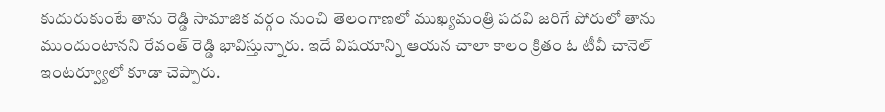కుదురుకుంటే తాను రెడ్డి సామాజిక వర్గం నుంచి తెలంగాణలో ముఖ్యమంత్రి పదవి జరిగే పోరులో తాను ముందుంటానని రేవంత్ రెడ్డి భావిస్తున్నారు. ఇదే విషయాన్ని ఆయన చాలా కాలం క్రితం ఓ టీవీ చానెల్ ఇంటర్వ్యూలో కూడా చెప్పారు.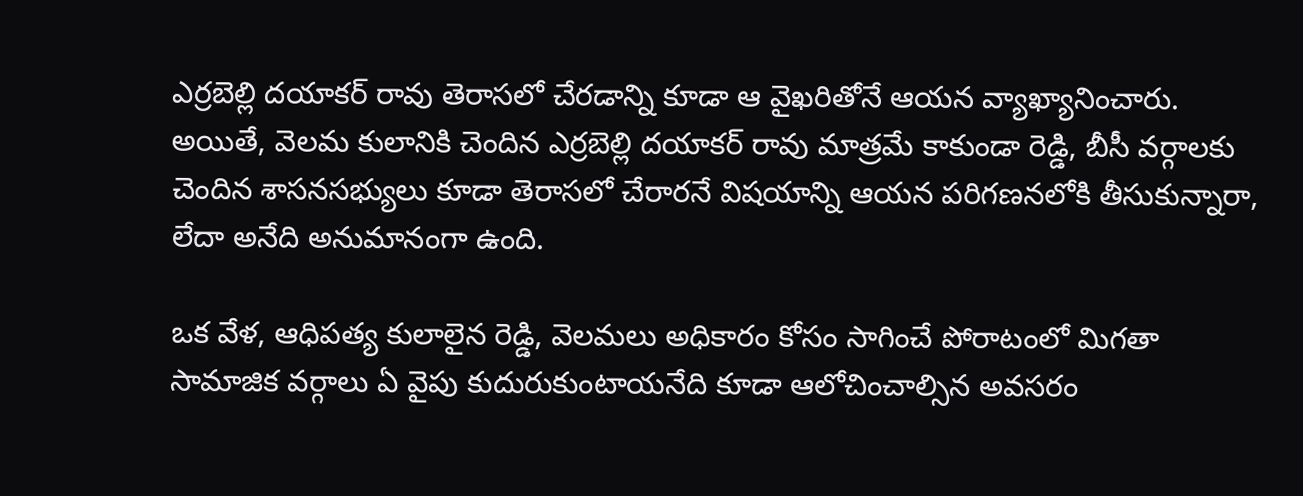ఎర్రబెల్లి దయాకర్ రావు తెరాసలో చేరడాన్ని కూడా ఆ వైఖరితోనే ఆయన వ్యాఖ్యానించారు. అయితే, వెలమ కులానికి చెందిన ఎర్రబెల్లి దయాకర్ రావు మాత్రమే కాకుండా రెడ్డి, బీసీ వర్గాలకు చెందిన శాసనసభ్యులు కూడా తెరాసలో చేరారనే విషయాన్ని ఆయన పరిగణనలోకి తీసుకున్నారా, లేదా అనేది అనుమానంగా ఉంది.

ఒక వేళ, ఆధిపత్య కులాలైన రెడ్డి, వెలమలు అధికారం కోసం సాగించే పోరాటంలో మిగతా సామాజిక వర్గాలు ఏ వైపు కుదురుకుంటాయనేది కూడా ఆలోచించాల్సిన అవసరం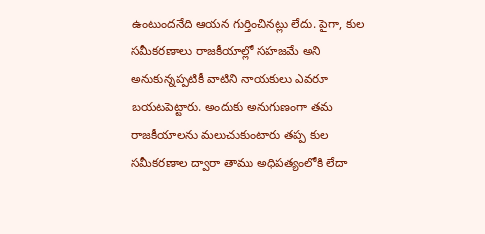ఉంటుందనేది ఆయన గుర్తించినట్లు లేదు. పైగా, కుల సమీకరణాలు రాజకీయాల్లో సహజమే అని అనుకున్నప్పటికీ వాటిని నాయకులు ఎవరూ బయటపెట్టారు. అందుకు అనుగుణంగా తమ రాజకీయాలను మలుచుకుంటారు తప్ప కుల సమీకరణాల ద్వారా తాము అధిపత్యంలోకి లేదా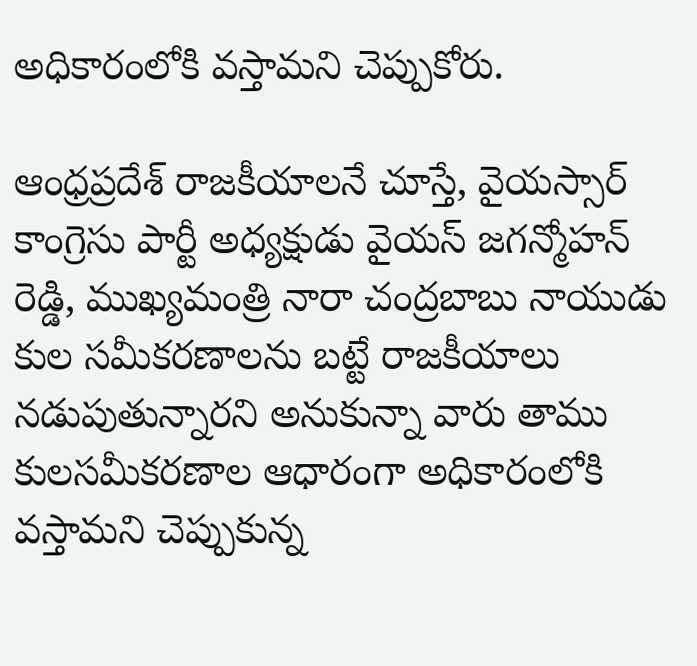అధికారంలోకి వస్తామని చెప్పుకోరు.

ఆంధ్రప్రదేశ్ రాజకీయాలనే చూస్తే, వైయస్సార్ కాంగ్రెసు పార్టీ అధ్యక్షుడు వైయస్ జగన్మోహన్ రెడ్డి, ముఖ్యమంత్రి నారా చంద్రబాబు నాయుడు కుల సమీకరణాలను బట్టే రాజకీయాలు నడుపుతున్నారని అనుకున్నా వారు తాము కులసమీకరణాల ఆధారంగా అధికారంలోకి వస్తామని చెప్పుకున్న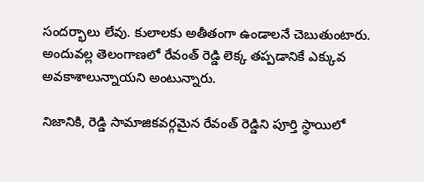సందర్భాలు లేవు. కులాలకు అతీతంగా ఉండాలనే చెబుతుంటారు. అందువల్ల తెలంగాణలో రేవంత్ రెడ్డి లెక్క తప్పడానికే ఎక్కువ అవకాశాలున్నాయని అంటున్నారు.

నిజానికి, రెడ్డి సామాజికవర్గమైన రేవంత్ రెడ్డిని పూర్తి స్థాయిలో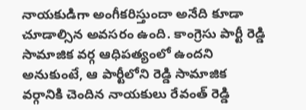నాయకుడిగా అంగీకరిస్తుందా అనేది కూడా చూడాల్సిన అవసరం ఉంది. కాంగ్రెసు పార్టీ రెడ్డి సామాజిక వర్గ ఆధిపత్యంలో ఉందని అనుకుంటే, ఆ పార్టీలోని రెడ్డి సామాజిక వర్గానికి చెందిన నాయకులు రేవంత్ రెడ్డి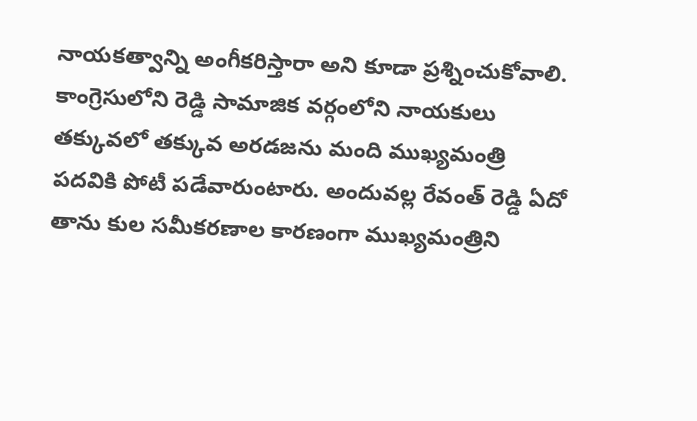నాయకత్వాన్ని అంగీకరిస్తారా అని కూడా ప్రశ్నించుకోవాలి. కాంగ్రెసులోని రెడ్డి సామాజిక వర్గంలోని నాయకులు తక్కువలో తక్కువ అరడజను మంది ముఖ్యమంత్రి పదవికి పోటీ పడేవారుంటారు. అందువల్ల రేవంత్ రెడ్డి ఏదో తాను కుల సమీకరణాల కారణంగా ముఖ్యమంత్రిని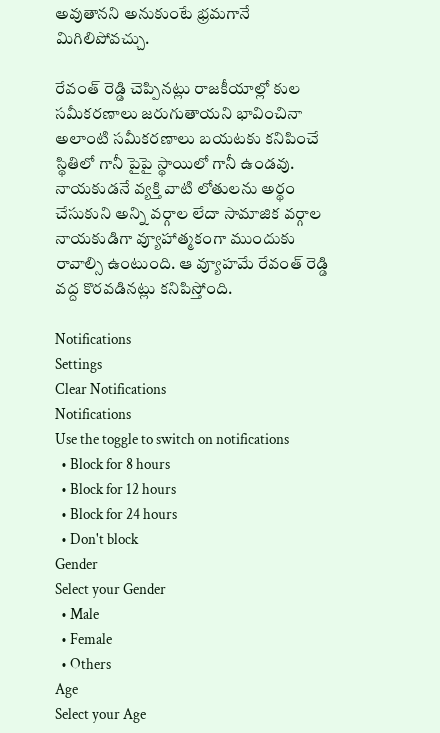అవుతానని అనుకుంటే భ్రమగానే మిగిలిపోవచ్చు.

రేవంత్ రెడ్డి చెప్పినట్లు రాజకీయాల్లో కుల సమీకరణాలు జరుగుతాయని భావించినా అలాంటి సమీకరణాలు బయటకు కనిపించే స్థితిలో గానీ పైపై స్థాయిలో గానీ ఉండవు. నాయకుడనే వ్యక్తి వాటి లోతులను అర్థం చేసుకుని అన్ని వర్గాల లేదా సామాజిక వర్గాల నాయకుడిగా వ్యూహాత్మకంగా ముందుకు రావాల్సి ఉంటుంది. ఆ వ్యూహమే రేవంత్ రెడ్డి వద్ద కొరవడినట్లు కనిపిస్తోంది.

Notifications
Settings
Clear Notifications
Notifications
Use the toggle to switch on notifications
  • Block for 8 hours
  • Block for 12 hours
  • Block for 24 hours
  • Don't block
Gender
Select your Gender
  • Male
  • Female
  • Others
Age
Select your Age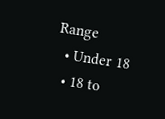Range
  • Under 18
  • 18 to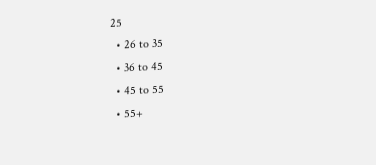25
  • 26 to 35
  • 36 to 45
  • 45 to 55
  • 55+